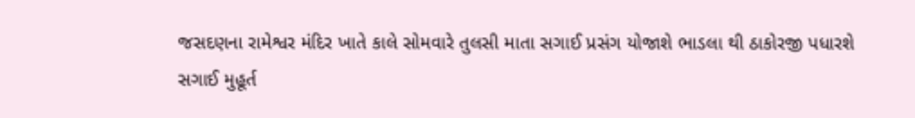જસદણના રામેશ્વર મંદિર ખાતે કાલે સોમવારે તુલસી માતા સગાઈ પ્રસંગ યોજાશે ભાડલા થી ઠાકોરજી પધારશે
સગાઈ મુહૂર્ત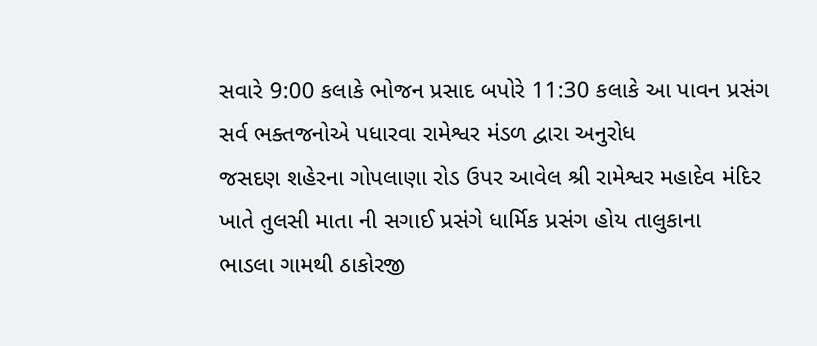સવારે 9:00 કલાકે ભોજન પ્રસાદ બપોરે 11:30 કલાકે આ પાવન પ્રસંગ સર્વ ભક્તજનોએ પધારવા રામેશ્વર મંડળ દ્વારા અનુરોધ
જસદણ શહેરના ગોપલાણા રોડ ઉપર આવેલ શ્રી રામેશ્વર મહાદેવ મંદિર ખાતે તુલસી માતા ની સગાઈ પ્રસંગે ધાર્મિક પ્રસંગ હોય તાલુકાના
ભાડલા ગામથી ઠાકોરજી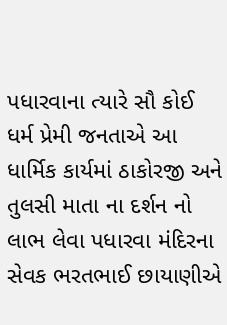પધારવાના ત્યારે સૌ કોઈ ધર્મ પ્રેમી જનતાએ આ ધાર્મિક કાર્યમાં ઠાકોરજી અને તુલસી માતા ના દર્શન નો લાભ લેવા પધારવા મંદિરના સેવક ભરતભાઈ છાયાણીએ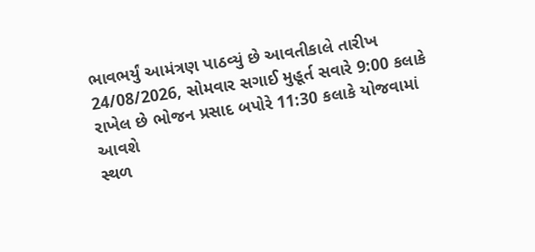ભાવભર્યું આમંત્રણ પાઠવ્યું છે આવતીકાલે તારીખ
24/08/2026, સોમવાર સગાઈ મુહૂર્ત સવારે 9:00 કલાકે રાખેલ છે ભોજન પ્રસાદ બપોરે 11:30 કલાકે યોજવામાં આવશે
સ્થળ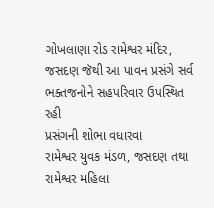ગોખલાણા રોડ રામેશ્વર મંદિર, જસદણ જૅથી આ પાવન પ્રસંગે સર્વ ભક્તજનોને સહપરિવાર ઉપસ્થિત રહી
પ્રસંગની શોભા વધારવા
રામેશ્વર યુવક મંડળ, જસદણ તથા રામેશ્વર મહિલા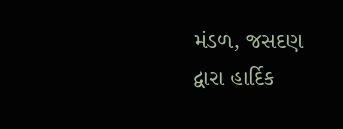મંડળ, જસદણ દ્વારા હાર્દિક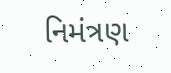નિમંત્રણ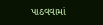પાઠવવામાં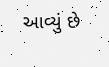આવ્યું છે